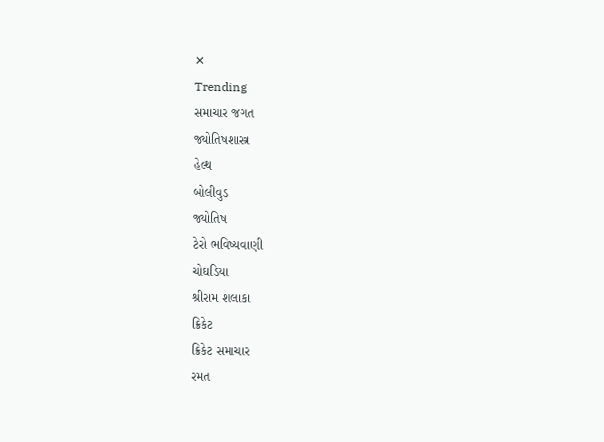✕
Trending
સમાચાર જગત
જ્યોતિષશાસ્ત્ર
હેલ્થ
બોલીવુડ
જ્યોતિષ
ટેરો ભવિષ્યવાણી
ચોઘડિયા
શ્રીરામ શલાકા
ક્રિકેટ
ક્રિકેટ સમાચાર
રમત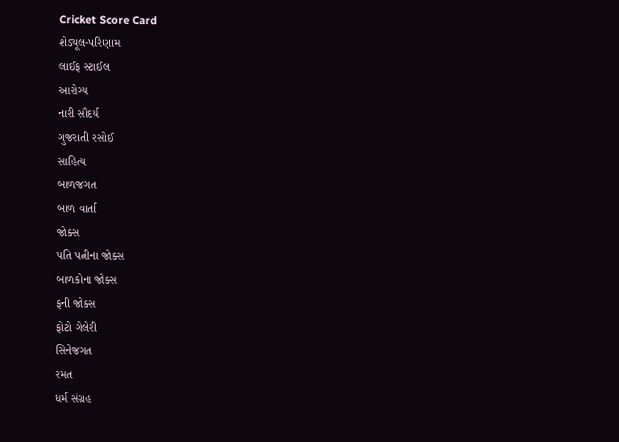Cricket Score Card
શેડ્યૂલ-પરિણામ
લાઈફ સ્ટાઈલ
આરોગ્ય
નારી સૌદર્ય
ગુજરાતી રસોઈ
સાહિત્ય
બાળજગત
બાળ વાર્તા
જોક્સ
પતિ પત્નીના જોક્સ
બાળકોના જોક્સ
ફની જોક્સ
ફોટો ગેલેરી
સિનેજગત
રમત
ધર્મ સંગ્રહ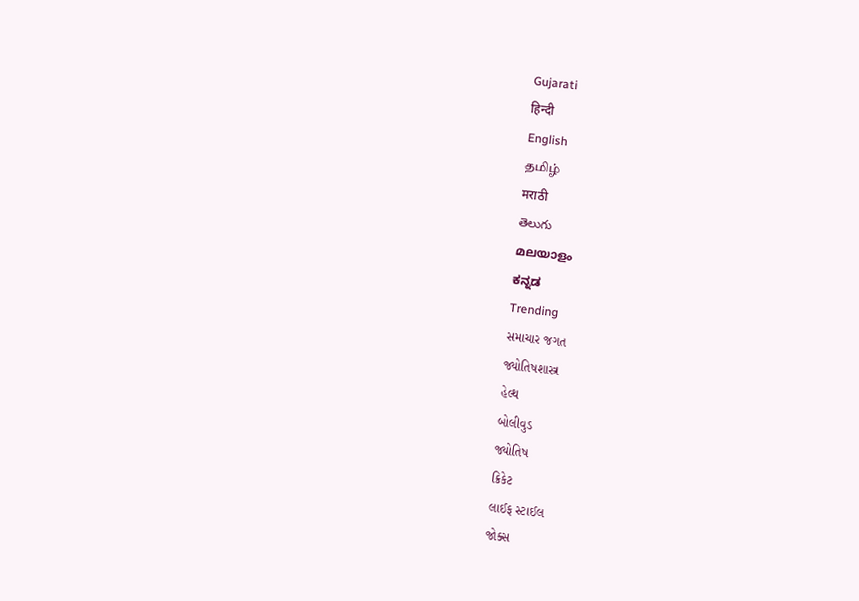Gujarati
हिन्दी
English
தமிழ்
मराठी
తెలుగు
മലയാളം
ಕನ್ನಡ
Trending
સમાચાર જગત
જ્યોતિષશાસ્ત્ર
હેલ્થ
બોલીવુડ
જ્યોતિષ
ક્રિકેટ
લાઈફ સ્ટાઈલ
જોક્સ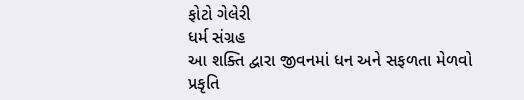ફોટો ગેલેરી
ધર્મ સંગ્રહ
આ શક્તિ દ્વારા જીવનમાં ધન અને સફળતા મેળવો
પ્રકૃતિ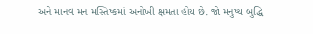અને માનવ મન મસ્તિષ્કમાં અનોખી ક્ષમતા હોય છે. જો મનુષ્ય બુદ્ધિ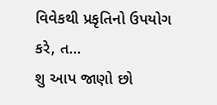વિવેકથી પ્રકૃતિનો ઉપયોગ કરે, ત...
શુ આપ જાણો છો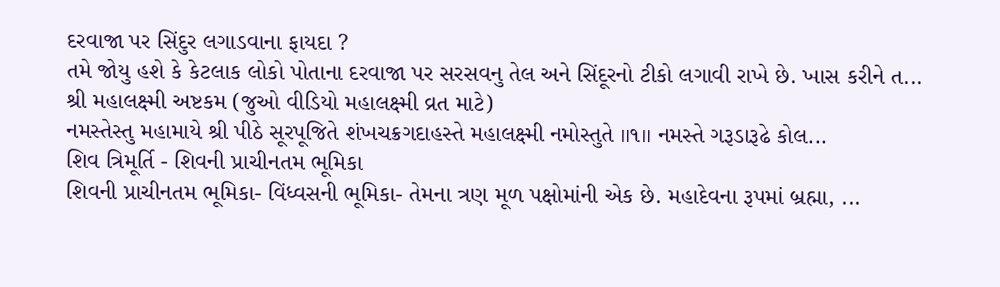દરવાજા પર સિંદુર લગાડવાના ફાયદા ?
તમે જોયુ હશે કે કેટલાક લોકો પોતાના દરવાજા પર સરસવનુ તેલ અને સિંદૂરનો ટીકો લગાવી રાખે છે. ખાસ કરીને ત...
શ્રી મહાલક્ષ્મી અષ્ટકમ (જુઓ વીડિયો મહાલક્ષ્મી વ્રત માટે)
નમસ્તેસ્તુ મહામાયે શ્રી પીઠે સૂરપૂજિતે શંખચક્રગદાહસ્તે મહાલક્ષ્મી નમોસ્તુતે ॥૧॥ નમસ્તે ગરૂડારૂઢે કોલ...
શિવ ત્રિમૂર્તિ - શિવની પ્રાચીનતમ ભૂમિકા
શિવની પ્રાચીનતમ ભૂમિકા- વિંધ્વસની ભૂમિકા- તેમના ત્રણ મૂળ પક્ષોમાંની એક છે. મહાદેવના રૂપમાં બ્રહ્મા, ...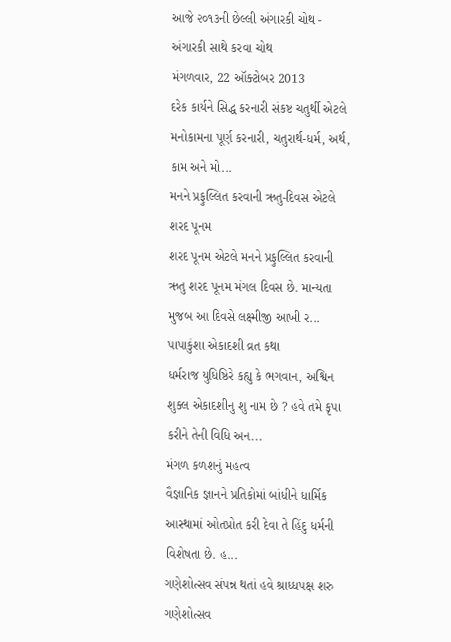આજે ૨૦૧૩ની છેલ્લી અંગારકી ચોથ - અંગારકી સાથે કરવા ચોથ
મંગળવાર, 22 ઑક્ટોબર 2013
દરેક કાર્યને સિદ્ધ કરનારી સંકષ્ટ ચતુર્થી એટલે મનોકામના પૂર્ણ કરનારી, ચતુરાર્થ-ધર્મ, અર્થ, કામ અને મો...
મનને પ્રફુલ્લિત કરવાની ઋતુ-દિવસ એટલે શરદ પૂનમ
શરદ પૂનમ એટલે મનને પ્રફુલ્લિત કરવાની ઋતુ શરદ પૂનમ મંગલ દિવસ છે. માન્યતા મુજબ આ દિવસે લક્ષ્મીજી આખી ર...
પાપાકુંશા એકાદશી વ્રત કથા
ધર્મરાજ યુધિષ્ઠિરે કહ્યુ કે ભગવાન, અશ્વિન શુક્લ એકાદશીનુ શુ નામ છે ? હવે તમે કૃપા કરીને તેની વિધિ અન...
મંગળ કળશનું મહત્વ
વૈજ્ઞાનિક જ્ઞાનને પ્રતિકોમાં બાંધીને ધાર્મિક આસ્થામાં ઓતપ્રોત કરી દેવા તે હિંદુ ધર્મની વિશેષતા છે. હ...
ગણેશોત્સવ સંપન્ન થતાં હવે શ્રાધ્ધપક્ષ શરુ
ગણેશોત્સવ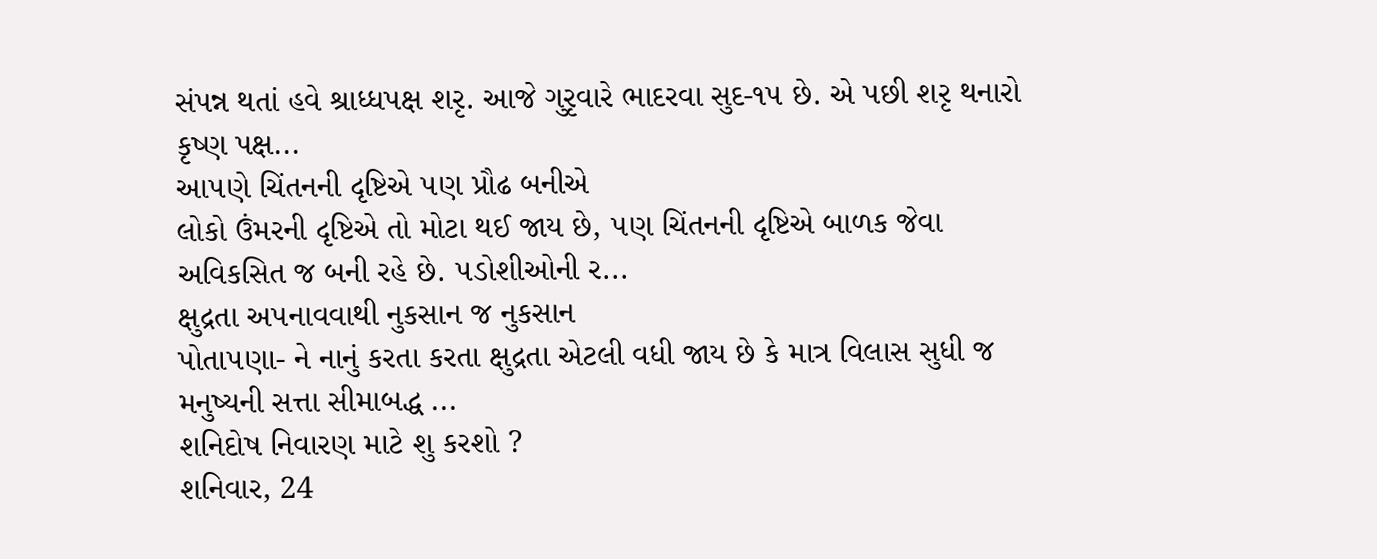સંપન્ન થતાં હવે શ્રાધ્ધપક્ષ શરૃ. આજે ગુરૃવારે ભાદરવા સુદ-૧૫ છે. એ પછી શરૃ થનારો કૃષ્ણ પક્ષ...
આ૫ણે ચિંતનની દૃષ્ટિએ ૫ણ પ્રૌઢ બનીએ
લોકો ઉંમરની દૃષ્ટિએ તો મોટા થઈ જાય છે, ૫ણ ચિંતનની દૃષ્ટિએ બાળક જેવા અવિકસિત જ બની રહે છે. ૫ડોશીઓની ર...
ક્ષુદ્રતા અ૫નાવવાથી નુકસાન જ નુકસાન
પોતા૫ણા- ને નાનું કરતા કરતા ક્ષુદ્રતા એટલી વધી જાય છે કે માત્ર વિલાસ સુધી જ મનુષ્યની સત્તા સીમાબદ્ધ ...
શનિદોષ નિવારણ માટે શુ કરશો ?
શનિવાર, 24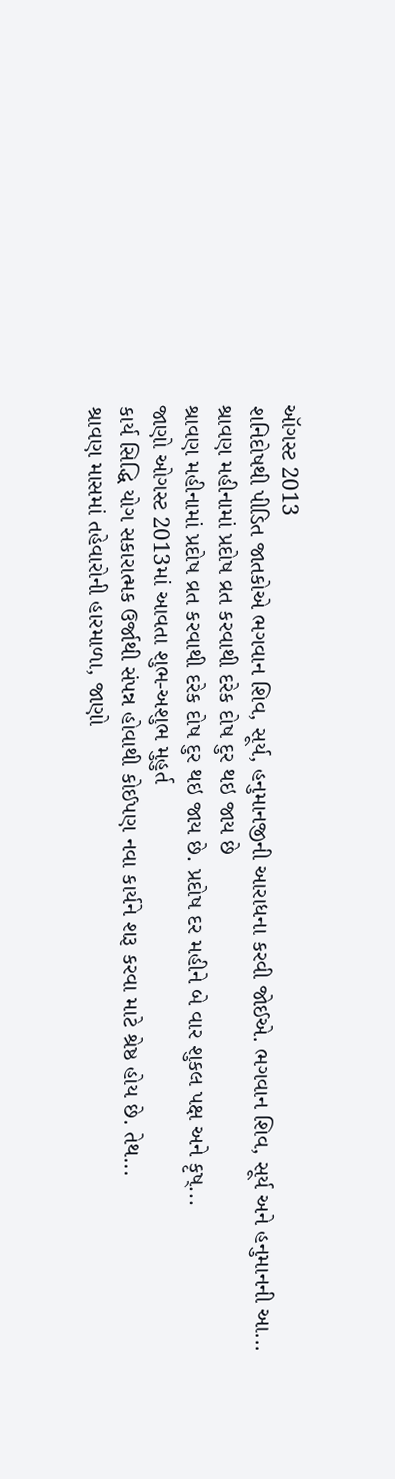ઑગસ્ટ 2013
શનિદોષથી પીડિત જાતકોએ ભગવાન શિવ, સૂર્ય, હનુમાનજીની આરાધના કરવી જોઈએ. ભગવાન શિવ, સૂર્ય અને હનુમાનની આ...
શ્રાવણ મહીનામાં પ્રદોષ વ્રત કરવાથી દરેક દોષ દુર થઇ જાય છે
શ્રાવણ મહીનામાં પ્રદોષ વ્રત કરવાથી દરેક દોષ દુર થઇ જાય છે. પ્રદોષ દર મહીને બે વાર શુકલ પક્ષ અને કૃષ્...
જાણો ઓગસ્ટ 2013માં આવતા શુભ-અશુભ મુહુર્ત
કાર્ય સિદ્ધિ યોગ સકારાત્મક ઉર્જાથી સંપન્ન હોવાથી કોઈપણ નવા કાર્યને શરૂ કરવા માટે શ્રેષ્ઠ હોય છે. તેથ...
શ્રાવણ માસમાં તહેવારોની હારમાળા, જાણો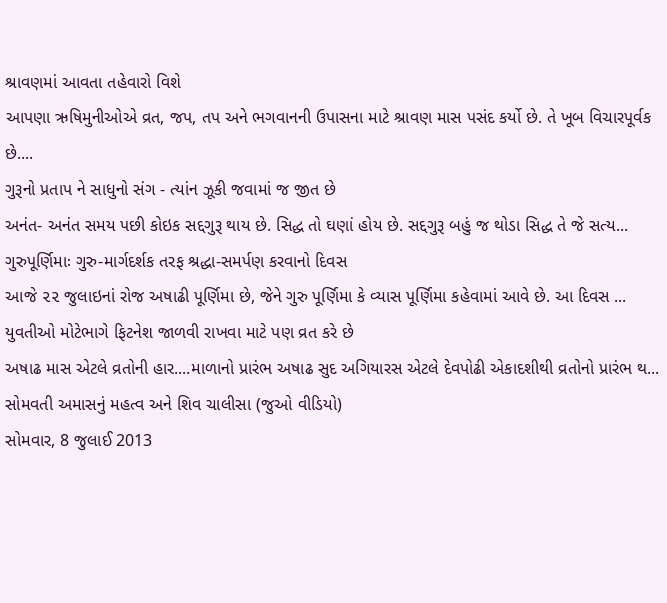શ્રાવણમાં આવતા તહેવારો વિશે
આપણા ઋષિમુનીઓએ વ્રત, જપ, તપ અને ભગવાનની ઉપાસના માટે શ્રાવણ માસ પસંદ કર્યો છે. તે ખૂબ વિચારપૂર્વક છે....
ગુરૂનો પ્રતાપ ને સાધુનો સંગ - ત્યાંન ઝૂકી જવામાં જ જીત છે
અનંત- અનંત સમય પછી કોઇક સદ્દગુરૂ થાય છે. સિદ્ધ તો ઘણાં હોય છે. સદ્દગુરૂ બહું જ થોડા સિદ્ધ તે જે સત્ય...
ગુરુપૂર્ણિમાઃ ગુરુ-માર્ગદર્શક તરફ શ્રદ્ધા-સમર્પણ કરવાનો દિવસ
આજે ૨૨ જુલાઇનાં રોજ અષાઢી પૂર્ણિમા છે, જેને ગુરુ પૂર્ણિમા કે વ્યાસ પૂર્ણિમા કહેવામાં આવે છે. આ દિવસ ...
યુવતીઓ મોટેભાગે ફિટનેશ જાળવી રાખવા માટે પણ વ્રત કરે છે
અષાઢ માસ એટલે વ્રતોની હાર....માળાનો પ્રારંભ અષાઢ સુદ અગિયારસ એટલે દેવપોઢી એકાદશીથી વ્રતોનો પ્રારંભ થ...
સોમવતી અમાસનું મહત્વ અને શિવ ચાલીસા (જુઓ વીડિયો)
સોમવાર, 8 જુલાઈ 2013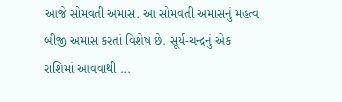આજે સોમવતી અમાસ. આ સોમવતી અમાસનું મહત્વ બીજી અમાસ કરતાં વિશેષ છે. સૂર્ય-ચન્દ્રનું એક રાશિમાં આવવાથી ...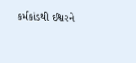કર્મકાંડથી ઈશ્વરને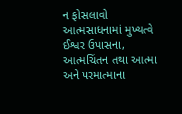ન ફોસલાવો
આત્મસાધનામાં મુખ્યત્વે ઈશ્વર ઉપાસના, આત્મચિંતન તથા આત્મા અને ૫રમાત્માના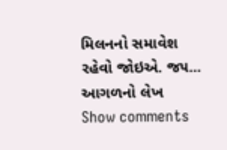મિલનનો સમાવેશ રહેવો જોઇએ. જ૫...
આગળનો લેખ
Show comments